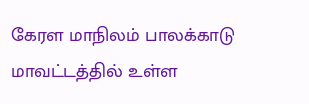கேரள மாநிலம் பாலக்காடு மாவட்டத்தில் உள்ள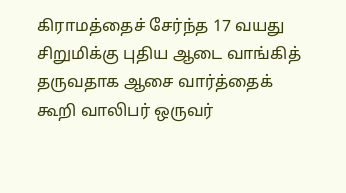கிராமத்தைச் சேர்ந்த 17 வயது சிறுமிக்கு புதிய ஆடை வாங்கித் தருவதாக ஆசை வார்த்தைக் கூறி வாலிபர் ஒருவர்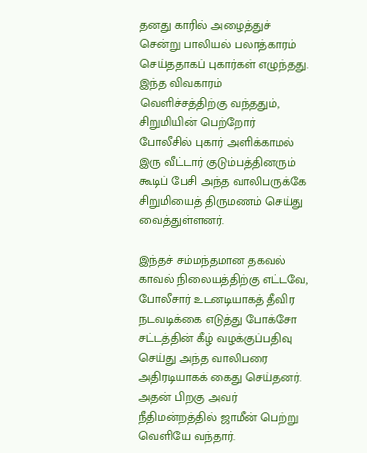தனது காரில் அழைத்துச் சென்று பாலியல் பலாத்காரம் செய்ததாகப் புகார்கள் எழுந்தது. இந்த விவகாரம் வெளிச்சத்திற்கு வந்ததும், சிறுமியின் பெற்றோர் போலீசில் புகார் அளிக்காமல் இரு வீட்டார் குடும்பத்தினரும் கூடிப் பேசி அந்த வாலிபருக்கே சிறுமியைத் திருமணம் செய்து வைத்துள்ளனர்.

இந்தச் சம்மந்தமான தகவல் காவல் நிலையத்திற்கு எட்டவே, போலீசார் உடனடியாகத் தீவிர நடவடிக்கை எடுத்து போக்சோ சட்டத்தின் கீழ் வழக்குப்பதிவு செய்து அந்த வாலிபரை அதிரடியாகக் கைது செய்தனர். அதன் பிறகு அவர் நீதிமன்றத்தில் ஜாமீன் பெற்று வெளியே வந்தார்.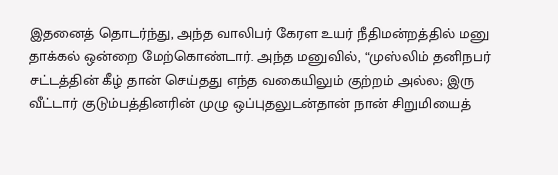இதனைத் தொடர்ந்து, அந்த வாலிபர் கேரள உயர் நீதிமன்றத்தில் மனு தாக்கல் ஒன்றை மேற்கொண்டார். அந்த மனுவில், “முஸ்லிம் தனிநபர் சட்டத்தின் கீழ் தான் செய்தது எந்த வகையிலும் குற்றம் அல்ல; இரு வீட்டார் குடும்பத்தினரின் முழு ஒப்புதலுடன்தான் நான் சிறுமியைத்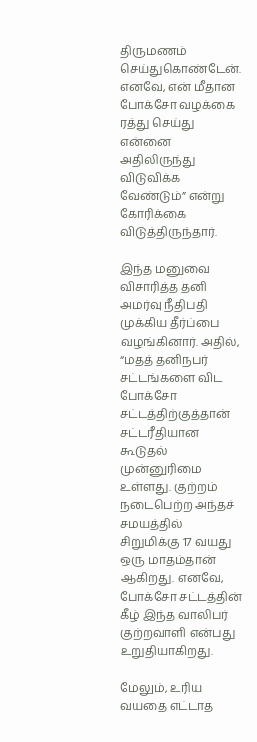திருமணம் செய்துகொண்டேன். எனவே, என் மீதான போக்சோ வழக்கை ரத்து செய்து என்னை அதிலிருந்து விடுவிக்க வேண்டும்” என்று கோரிக்கை விடுத்திருந்தார்.

இந்த மனுவை விசாரித்த தனி அமர்வு நீதிபதி  முக்கிய தீர்ப்பை வழங்கினார். அதில், “மதத் தனிநபர் சட்டங்களை விட போக்சோ சட்டத்திற்குத்தான் சட்டரீதியான கூடுதல் முன்னுரிமை உள்ளது. குற்றம் நடைபெற்ற அந்தச் சமயத்தில் சிறுமிக்கு 17 வயது ஒரு மாதம்தான் ஆகிறது. எனவே, போக்சோ சட்டத்தின் கீழ் இந்த வாலிபர் குற்றவாளி என்பது உறுதியாகிறது.

மேலும், உரிய வயதை எட்டாத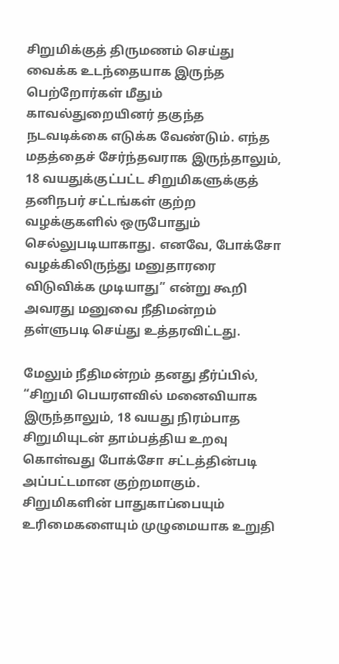சிறுமிக்குத் திருமணம் செய்து வைக்க உடந்தையாக இருந்த பெற்றோர்கள் மீதும் காவல்துறையினர் தகுந்த நடவடிக்கை எடுக்க வேண்டும். எந்த மதத்தைச் சேர்ந்தவராக இருந்தாலும், 18 வயதுக்குட்பட்ட சிறுமிகளுக்குத் தனிநபர் சட்டங்கள் குற்ற வழக்குகளில் ஒருபோதும் செல்லுபடியாகாது. எனவே, போக்சோ வழக்கிலிருந்து மனுதாரரை விடுவிக்க முடியாது” என்று கூறி அவரது மனுவை நீதிமன்றம் தள்ளுபடி செய்து உத்தரவிட்டது.

மேலும் நீதிமன்றம் தனது தீர்ப்பில், “சிறுமி பெயரளவில் மனைவியாக இருந்தாலும், 18 வயது நிரம்பாத சிறுமியுடன் தாம்பத்திய உறவு கொள்வது போக்சோ சட்டத்தின்படி அப்பட்டமான குற்றமாகும். சிறுமிகளின் பாதுகாப்பையும் உரிமைகளையும் முழுமையாக உறுதி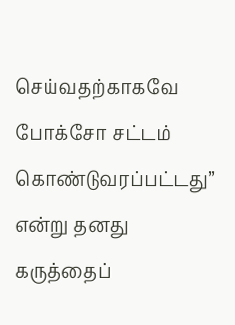செய்வதற்காகவே போக்சோ சட்டம் கொண்டுவரப்பட்டது” என்று தனது  கருத்தைப்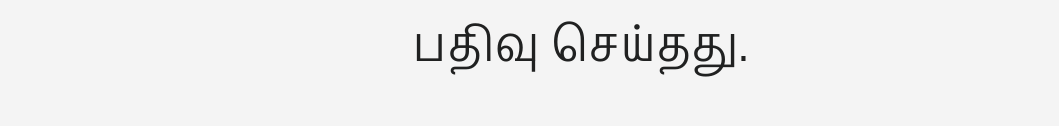பதிவு செய்தது.